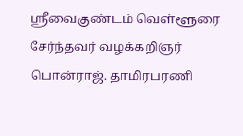ஸ்ரீவைகுண்டம் வெள்ளூரை சேர்ந்தவர் வழக்கறிஞர் பொன்ராஜ். தாமிரபரணி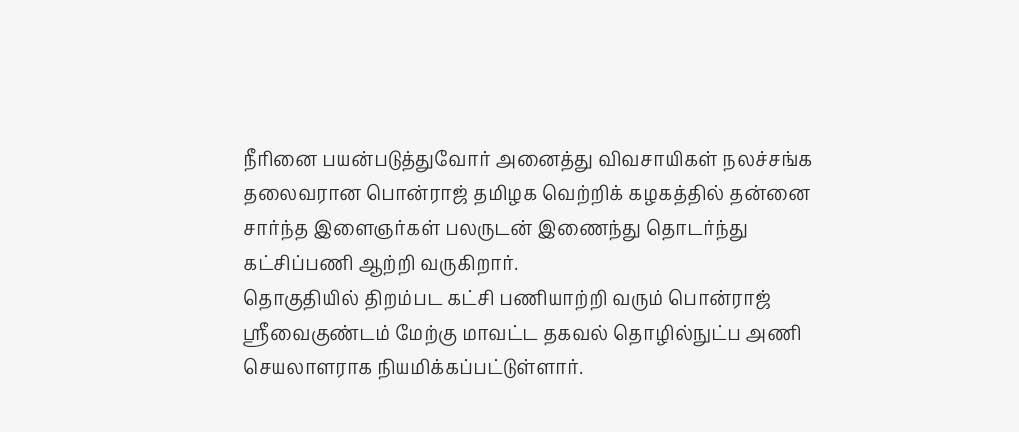நீரினை பயன்படுத்துவோர் அனைத்து விவசாயிகள் நலச்சங்க தலைவரான பொன்ராஜ் தமிழக வெற்றிக் கழகத்தில் தன்னை சார்ந்த இளைஞர்கள் பலருடன் இணைந்து தொடர்ந்து கட்சிப்பணி ஆற்றி வருகிறார்.
தொகுதியில் திறம்பட கட்சி பணியாற்றி வரும் பொன்ராஜ் ஸ்ரீவைகுண்டம் மேற்கு மாவட்ட தகவல் தொழில்நுட்ப அணி செயலாளராக நியமிக்கப்பட்டுள்ளார்.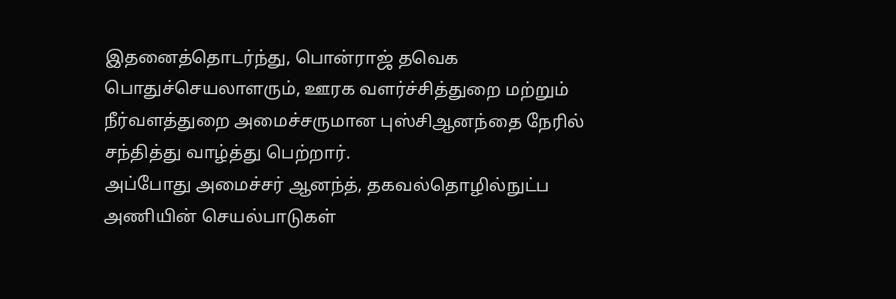இதனைத்தொடர்ந்து, பொன்ராஜ் தவெக பொதுச்செயலாளரும், ஊரக வளர்ச்சித்துறை மற்றும் நீர்வளத்துறை அமைச்சருமான புஸ்சிஆனந்தை நேரில் சந்தித்து வாழ்த்து பெற்றார்.
அப்போது அமைச்சர் ஆனந்த், தகவல்தொழில்நுட்ப அணியின் செயல்பாடுகள்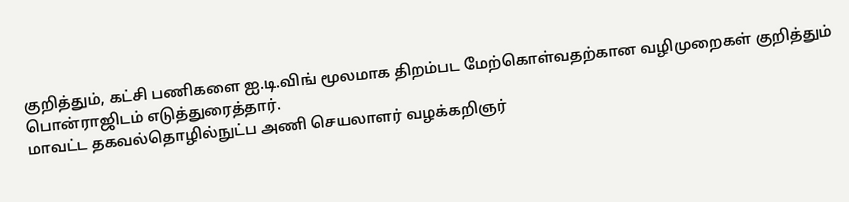குறித்தும், கட்சி பணிகளை ஐ.டி.விங் மூலமாக திறம்பட மேற்கொள்வதற்கான வழிமுறைகள் குறித்தும் பொன்ராஜிடம் எடுத்துரைத்தார்.
மாவட்ட தகவல்தொழில்நுட்ப அணி செயலாளர் வழக்கறிஞர்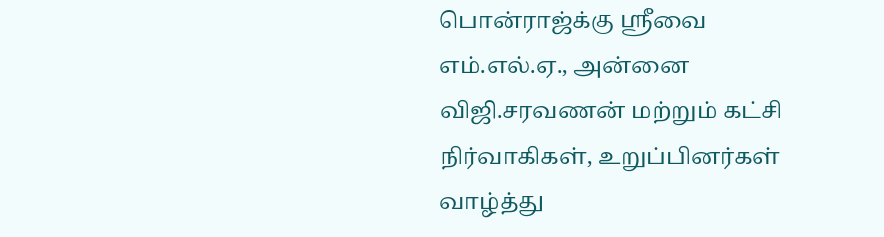பொன்ராஜ்க்கு ஸ்ரீவை எம்.எல்.ஏ., அன்னை விஜி.சரவணன் மற்றும் கட்சி நிர்வாகிகள், உறுப்பினர்கள் வாழ்த்து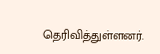தெரிவித்துள்ளனர்.